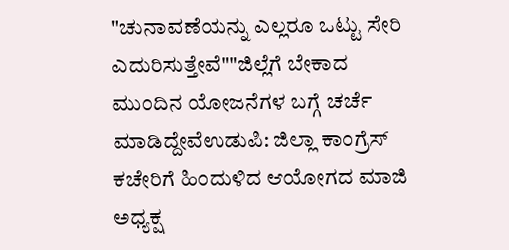"ಚುನಾವಣೆಯನ್ನು ಎಲ್ಲರೂ ಒಟ್ಟು ಸೇರಿ ಎದುರಿಸುತ್ತೇವೆ""ಜಿಲ್ಲೆಗೆ ಬೇಕಾದ ಮುಂದಿನ ಯೋಜನೆಗಳ ಬಗ್ಗೆ ಚರ್ಚೆ ಮಾಡಿದ್ದೇವೆಉಡುಪಿ: ಜಿಲ್ಲಾ ಕಾಂಗ್ರೆಸ್ ಕಚೇರಿಗೆ ಹಿಂದುಳಿದ ಆಯೋಗದ ಮಾಜಿ ಅಧ್ಯಕ್ಷ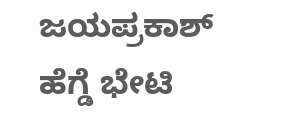ಜಯಪ್ರಕಾಶ್ ಹೆಗ್ಡೆ ಭೇಟಿ